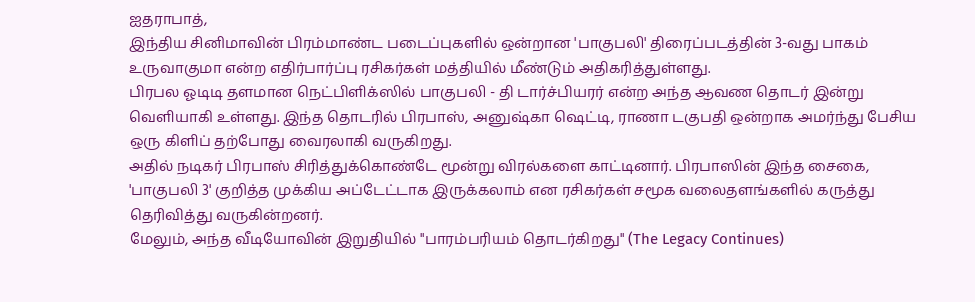ஐதராபாத்,
இந்திய சினிமாவின் பிரம்மாண்ட படைப்புகளில் ஒன்றான 'பாகுபலி' திரைப்படத்தின் 3-வது பாகம் உருவாகுமா என்ற எதிர்பார்ப்பு ரசிகர்கள் மத்தியில் மீண்டும் அதிகரித்துள்ளது.
பிரபல ஓடிடி தளமான நெட்பிளிக்ஸில் பாகுபலி - தி டார்ச்பியரர் என்ற அந்த ஆவண தொடர் இன்று வெளியாகி உள்ளது. இந்த தொடரில் பிரபாஸ், அனுஷ்கா ஷெட்டி, ராணா டகுபதி ஒன்றாக அமர்ந்து பேசிய ஒரு கிளிப் தற்போது வைரலாகி வருகிறது.
அதில் நடிகர் பிரபாஸ் சிரித்துக்கொண்டே மூன்று விரல்களை காட்டினார். பிரபாஸின் இந்த சைகை, 'பாகுபலி 3' குறித்த முக்கிய அப்டேட்டாக இருக்கலாம் என ரசிகர்கள் சமூக வலைதளங்களில் கருத்து தெரிவித்து வருகின்றனர்.
மேலும், அந்த வீடியோவின் இறுதியில் "பாரம்பரியம் தொடர்கிறது" (The Legacy Continues)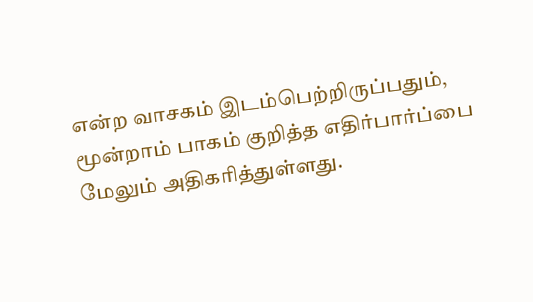என்ற வாசகம் இடம்பெற்றிருப்பதும், மூன்றாம் பாகம் குறித்த எதிர்பார்ப்பை மேலும் அதிகரித்துள்ளது.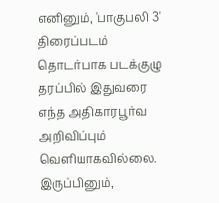எனினும், 'பாகுபலி 3' திரைப்படம் தொடர்பாக படக்குழு தரப்பில் இதுவரை எந்த அதிகாரபூர்வ அறிவிப்பும் வெளியாகவில்லை. இருப்பினும்,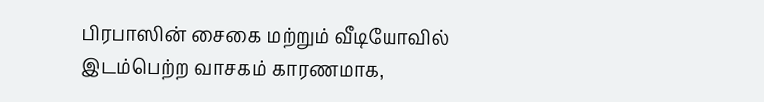பிரபாஸின் சைகை மற்றும் வீடியோவில் இடம்பெற்ற வாசகம் காரணமாக,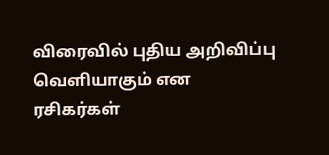விரைவில் புதிய அறிவிப்பு வெளியாகும் என ரசிகர்கள்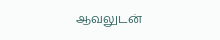ஆவலுடன்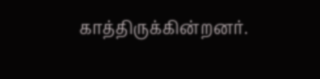காத்திருக்கின்றனர்.